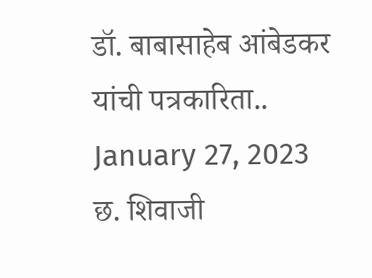डॉ. बाबासाहेब आंबेडकर यांची पत्रकारिता..
January 27, 2023
छ. शिवाजी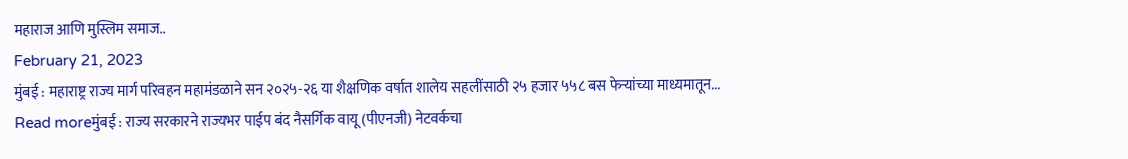महाराज आणि मुस्लिम समाज..
February 21, 2023
मुंबई : महाराष्ट्र राज्य मार्ग परिवहन महामंडळाने सन २०२५-२६ या शैक्षणिक वर्षात शालेय सहलींसाठी २५ हजार ५५८ बस फेऱ्यांच्या माध्यमातून...
Read moreमुंबई : राज्य सरकारने राज्यभर पाईप बंद नैसर्गिक वायू (पीएनजी) नेटवर्कचा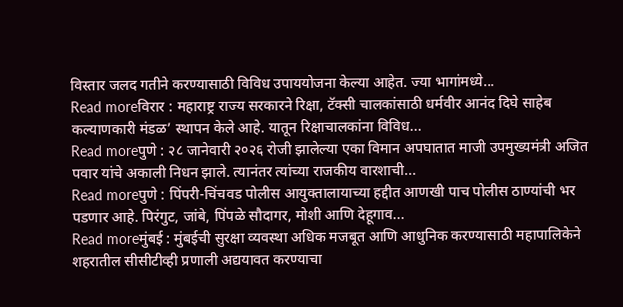विस्तार जलद गतीने करण्यासाठी विविध उपाययोजना केल्या आहेत. ज्या भागांमध्ये...
Read moreविरार : महाराष्ट्र राज्य सरकारने रिक्षा, टॅक्सी चालकांसाठी धर्मवीर आनंद दिघे साहेब कल्याणकारी मंडळ’ स्थापन केले आहे. यातून रिक्षाचालकांना विविध...
Read moreपुणे : २८ जानेवारी २०२६ रोजी झालेल्या एका विमान अपघातात माजी उपमुख्यमंत्री अजित पवार यांचे अकाली निधन झाले. त्यानंतर त्यांच्या राजकीय वारशाची...
Read moreपुणे : पिंपरी-चिंचवड पोलीस आयुक्तालायाच्या हद्दीत आणखी पाच पोलीस ठाण्यांची भर पडणार आहे. पिरंगुट, जांबे, पिंपळे सौदागर, मोशी आणि देहूगाव...
Read moreमुंबई : मुंबईची सुरक्षा व्यवस्था अधिक मजबूत आणि आधुनिक करण्यासाठी महापालिकेने शहरातील सीसीटीव्ही प्रणाली अद्ययावत करण्याचा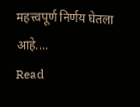महत्त्वपूर्ण निर्णय घेतला आहे....
Read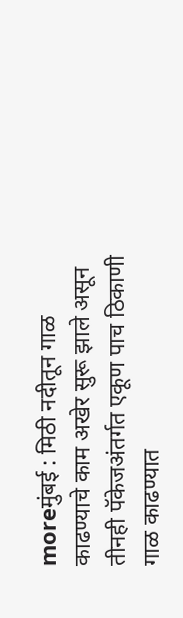moreमुंबई : मिठी नदीतून गाळ काढण्याचे काम अखेर सुरू झाले असून तीनही पॅकेजअंतर्गत एकूण पाच ठिकाणी गाळ काढण्यात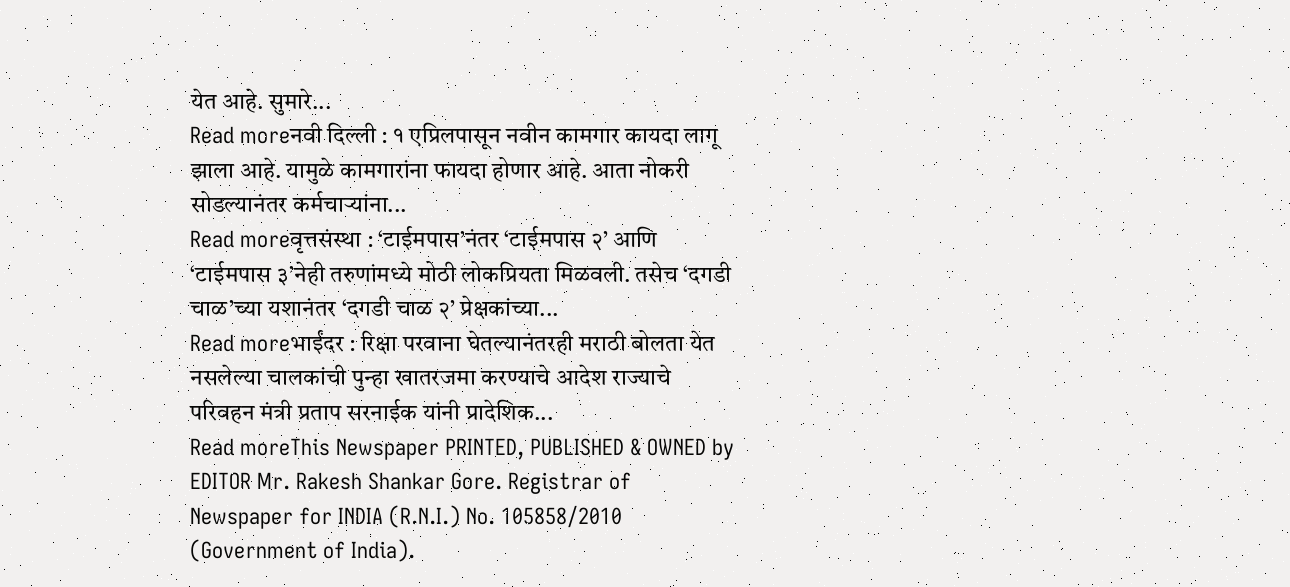येत आहे. सुमारे...
Read moreनवी दिल्ली : १ एप्रिलपासून नवीन कामगार कायदा लागू झाला आहे. यामुळे कामगारांना फायदा होणार आहे. आता नोकरी सोडल्यानंतर कर्मचाऱ्यांना...
Read moreवृत्तसंस्था : ‘टाईमपास’नंतर ‘टाईमपास २’ आणि ‘टाईमपास ३’नेही तरुणांमध्ये मोठी लोकप्रियता मिळवली. तसेच ‘दगडी चाळ’च्या यशानंतर ‘दगडी चाळ २’ प्रेक्षकांच्या...
Read moreभाईंदर : रिक्षा परवाना घेतल्यानंतरही मराठी बोलता येत नसलेल्या चालकांची पुन्हा खातरजमा करण्याचे आदेश राज्याचे परिवहन मंत्री प्रताप सरनाईक यांनी प्रादेशिक...
Read moreThis Newspaper PRINTED, PUBLISHED & OWNED by EDITOR Mr. Rakesh Shankar Gore. Registrar of Newspaper for INDIA (R.N.I.) No. 105858/2010 (Government of India).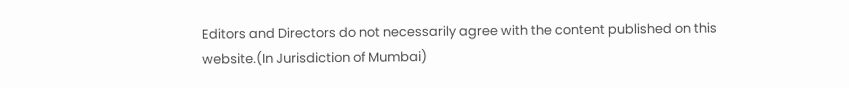Editors and Directors do not necessarily agree with the content published on this website.(In Jurisdiction of Mumbai)